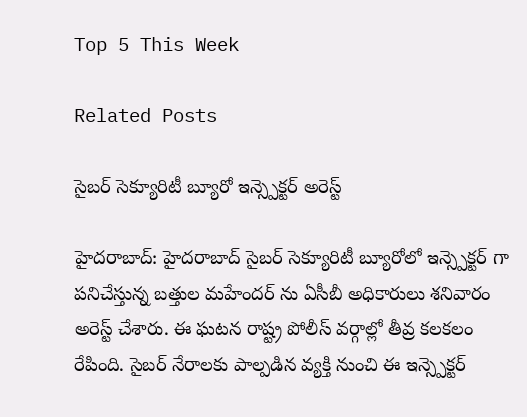Top 5 This Week

Related Posts

సైబర్ సెక్యూరిటీ బ్యూరో ఇన్స్పెక్టర్ అరెస్ట్

హైదరాబాద్: హైదరాబాద్ సైబర్ సెక్యూరిటీ బ్యూరోలో ఇన్స్పెక్టర్ గా పనిచేస్తున్న బత్తుల మహేందర్ ను ఏసీబీ అధికారులు శనివారం అరెస్ట్ చేశారు. ఈ ఘటన రాష్ట్ర పోలీస్ వర్గాల్లో తీవ్ర కలకలం రేపింది. సైబర్ నేరాలకు పాల్పడిన వ్యక్తి నుంచి ఈ ఇన్స్పెక్టర్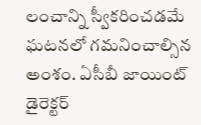లంచాన్ని స్వీకరించడమే ఘటనలో గమనించాల్సిన అంశం. ఏసీబీ జాయింట్ డైరెక్టర్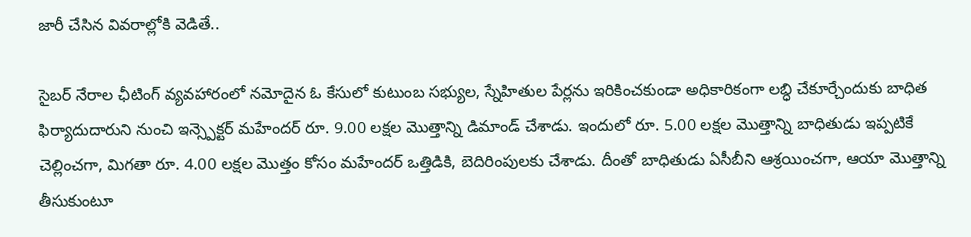జారీ చేసిన వివరాల్లోకి వెడితే..

సైబర్ నేరాల ఛీటింగ్ వ్యవహారంలో నమోదైన ఓ కేసులో కుటుంబ సభ్యుల, స్నేహితుల పేర్లను ఇరికించకుండా అధికారికంగా లబ్ధి చేకూర్చేందుకు బాధిత ఫిర్యాదుదారుని నుంచి ఇన్స్పెక్టర్ మహేందర్ రూ. 9.00 లక్షల మొత్తాన్ని డిమాండ్ చేశాడు. ఇందులో రూ. 5.00 లక్షల మొత్తాన్ని బాధితుడు ఇప్పటికే చెల్లించగా, మిగతా రూ. 4.00 లక్షల మొత్తం కోసం మహేందర్ ఒత్తిడికి, బెదిరింపులకు చేశాడు. దీంతో బాధితుడు ఏసీబీని ఆశ్రయించగా, ఆయా మొత్తాన్ని తీసుకుంటూ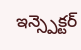ఇన్స్పెక్టర్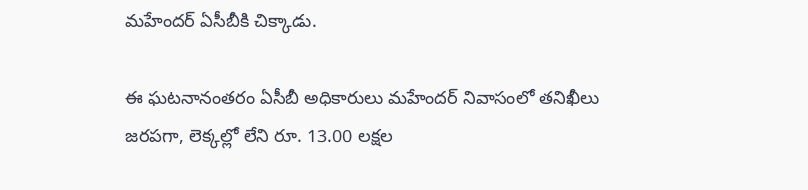మహేందర్ ఏసీబీకి చిక్కాడు.

ఈ ఘటనానంతరం ఏసీబీ అధికారులు మహేందర్ నివాసంలో తనిఖీలు జరపగా, లెక్కల్లో లేని రూ. 13.00 లక్షల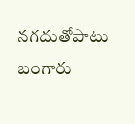నగదుతోపాటు బంగారు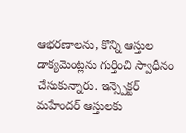ఆభరణాలను, కొన్ని ఆస్తుల డాక్యమెంట్లను గుర్తించి స్వాధీనం చేసుకున్నారు. ఇన్స్పెక్టర్ మహేందర్ ఆస్తులకు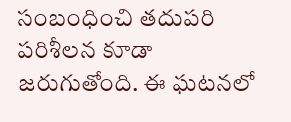సంబంధించి తదుపరి పరిశీలన కూడా జరుగుతోంది. ఈ ఘటనలో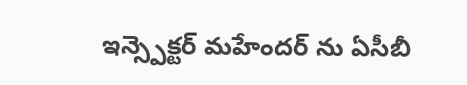ఇన్స్పెక్టర్ మహేందర్ ను ఏసీబీ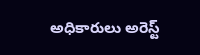అధికారులు అరెస్ట్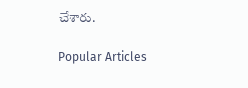చేశారు.

Popular Articles